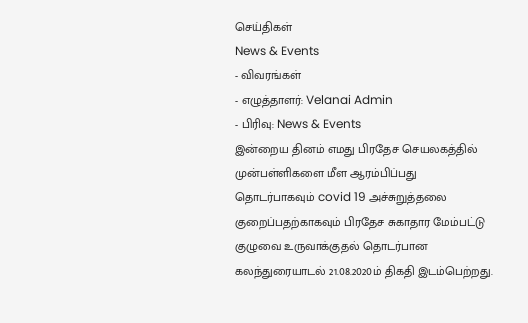செய்திகள்
News & Events
- விவரங்கள்
- எழுத்தாளர்: Velanai Admin
- பிரிவு: News & Events
இன்றைய தினம் எமது பிரதேச செயலகத்தில் முன்பள்ளிகளை மீள ஆரம்பிப்பது தொடர்பாகவும் covid 19 அச்சுறுத்தலை குறைப்பதற்காகவும் பிரதேச சுகாதார மேம்பட்டு குழுவை உருவாக்குதல் தொடர்பான கலந்துரையாடல் 21.08.2020ம் திகதி இடம்பெற்றது.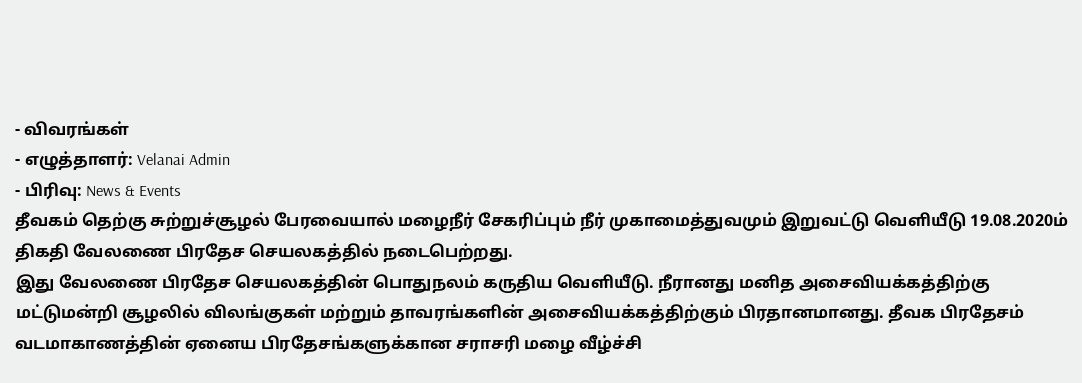- விவரங்கள்
- எழுத்தாளர்: Velanai Admin
- பிரிவு: News & Events
தீவகம் தெற்கு சுற்றுச்சூழல் பேரவையால் மழைநீர் சேகரிப்பும் நீர் முகாமைத்துவமும் இறுவட்டு வெளியீடு 19.08.2020ம் திகதி வேலணை பிரதேச செயலகத்தில் நடைபெற்றது.
இது வேலணை பிரதேச செயலகத்தின் பொதுநலம் கருதிய வெளியீடு. நீரானது மனித அசைவியக்கத்திற்கு மட்டுமன்றி சூழலில் விலங்குகள் மற்றும் தாவரங்களின் அசைவியக்கத்திற்கும் பிரதானமானது. தீவக பிரதேசம் வடமாகாணத்தின் ஏனைய பிரதேசங்களுக்கான சராசரி மழை வீழ்ச்சி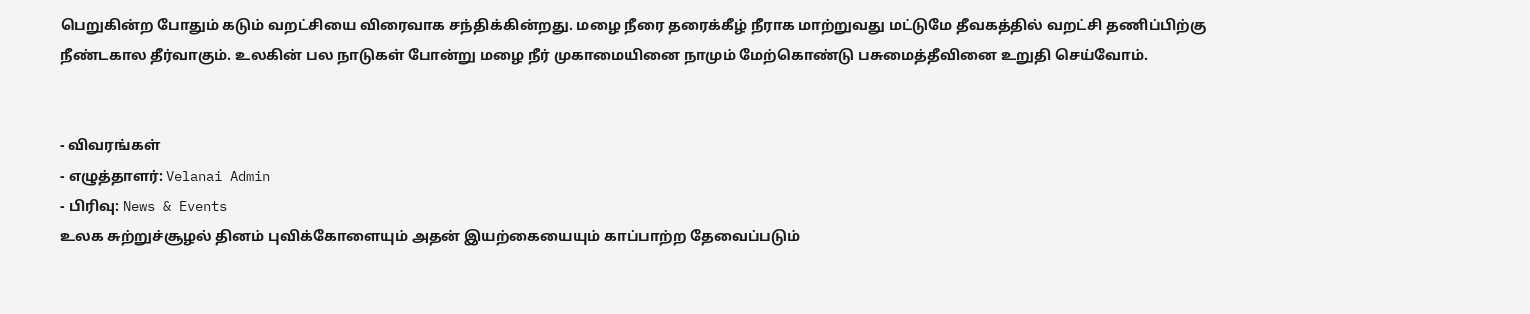பெறுகின்ற போதும் கடும் வறட்சியை விரைவாக சந்திக்கின்றது. மழை நீரை தரைக்கீழ் நீராக மாற்றுவது மட்டுமே தீவகத்தில் வறட்சி தணிப்பிற்கு நீண்டகால தீர்வாகும். உலகின் பல நாடுகள் போன்று மழை நீர் முகாமையினை நாமும் மேற்கொண்டு பசுமைத்தீவினை உறுதி செய்வோம்.


- விவரங்கள்
- எழுத்தாளர்: Velanai Admin
- பிரிவு: News & Events
உலக சுற்றுச்சூழல் தினம் புவிக்கோளையும் அதன் இயற்கையையும் காப்பாற்ற தேவைப்படும்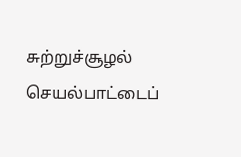சுற்றுச்சூழல் செயல்பாட்டைப்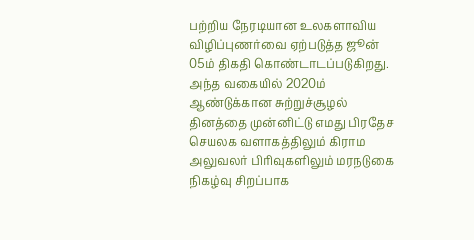பற்றிய நேரடியான உலகளாவிய விழிப்புணர்வை ஏற்படுத்த ஜூன் 05ம் திகதி கொண்டாடப்படுகிறது. அந்த வகையில் 2020ம் ஆண்டுக்கான சுற்றுச்சூழல் தினத்தை முன்னிட்டு எமது பிரதேச செயலக வளாகத்திலும் கிராம அலுவலர் பிரிவுகளிலும் மரநடுகை நிகழ்வு சிறப்பாக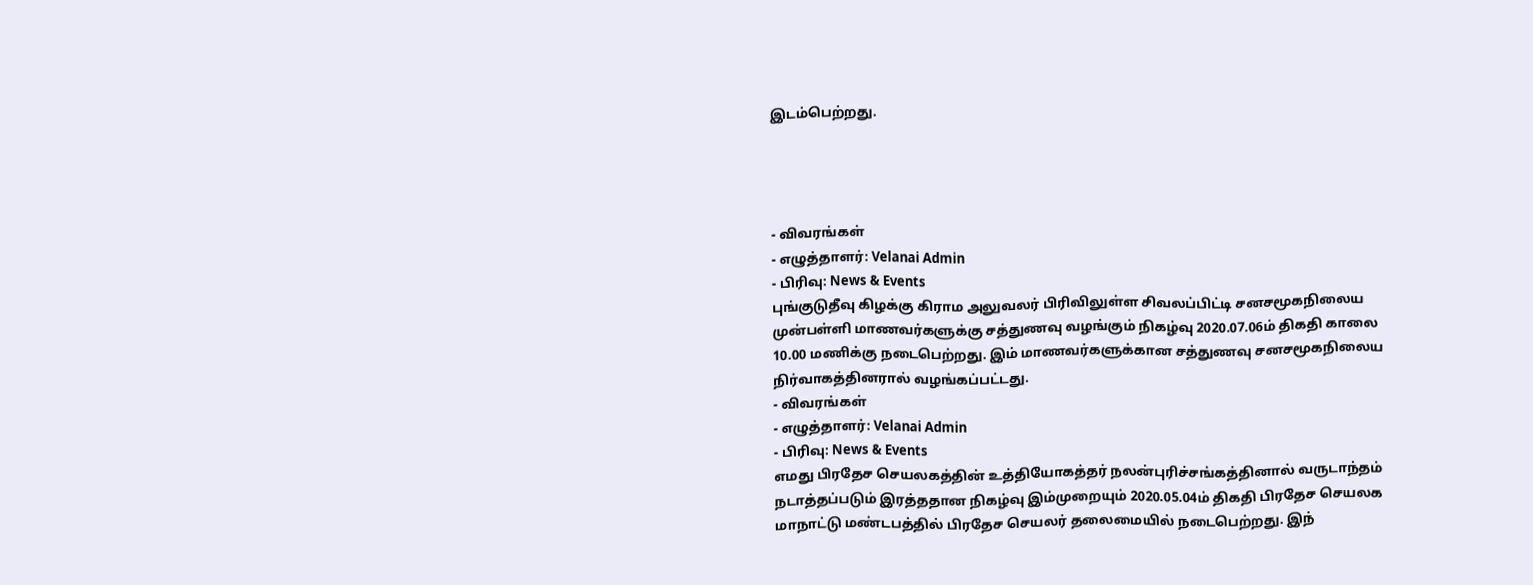இடம்பெற்றது.




- விவரங்கள்
- எழுத்தாளர்: Velanai Admin
- பிரிவு: News & Events
புங்குடுதீவு கிழக்கு கிராம அலுவலர் பிரிவிலுள்ள சிவலப்பிட்டி சனசமூகநிலைய முன்பள்ளி மாணவர்களுக்கு சத்துணவு வழங்கும் நிகழ்வு 2020.07.06ம் திகதி காலை 10.00 மணிக்கு நடைபெற்றது. இம் மாணவர்களுக்கான சத்துணவு சனசமூகநிலைய நிர்வாகத்தினரால் வழங்கப்பட்டது.
- விவரங்கள்
- எழுத்தாளர்: Velanai Admin
- பிரிவு: News & Events
எமது பிரதேச செயலகத்தின் உத்தியோகத்தர் நலன்புரிச்சங்கத்தினால் வருடாந்தம் நடாத்தப்படும் இரத்ததான நிகழ்வு இம்முறையும் 2020.05.04ம் திகதி பிரதேச செயலக மாநாட்டு மண்டபத்தில் பிரதேச செயலர் தலைமையில் நடைபெற்றது. இந்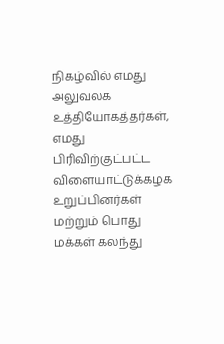நிகழ்வில் எமது அலுவலக உத்தியோகத்தர்கள், எமது பிரிவிற்குட்பட்ட விளையாட்டுக்கழக உறுப்பினர்கள் மற்றும் பொது மக்கள் கலந்து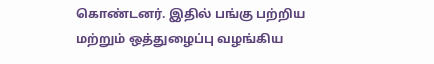கொண்டனர். இதில் பங்கு பற்றிய மற்றும் ஒத்துழைப்பு வழங்கிய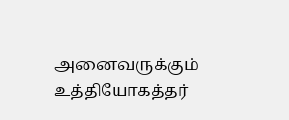அனைவருக்கும் உத்தியோகத்தர்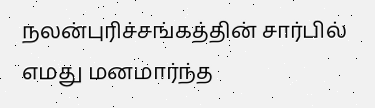நலன்புரிச்சங்கத்தின் சார்பில் எமது மனமார்ந்த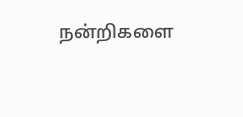நன்றிகளை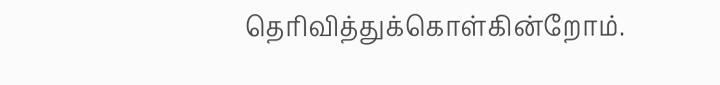தெரிவித்துக்கொள்கின்றோம்.